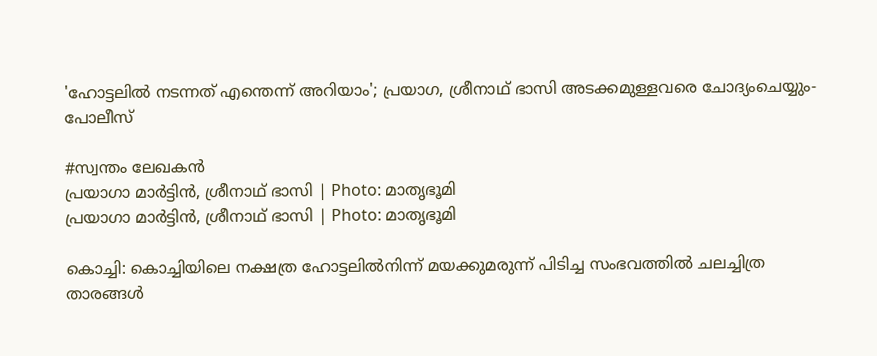'ഹോട്ടലിൽ നടന്നത് എന്തെന്ന് അ‌റിയാം'; പ്രയാഗ, ശ്രീനാഥ് ഭാസി അടക്കമുള്ളവരെ ചോദ്യംചെയ്യും- പോലീസ്‌

#സ്വന്തം ലേഖകൻ
പ്രയാഗാ മാർട്ടിൻ, ശ്രീനാഥ് ഭാസി | Photo: മാതൃഭൂമി
പ്രയാഗാ മാർട്ടിൻ, ശ്രീനാഥ് ഭാസി | Photo: മാതൃഭൂമി

കൊച്ചി: കൊച്ചിയിലെ നക്ഷത്ര ഹോട്ടലിൽനിന്ന് മയക്കുമരുന്ന് പിടിച്ച സംഭവത്തിൽ ചലച്ചിത്ര താരങ്ങൾ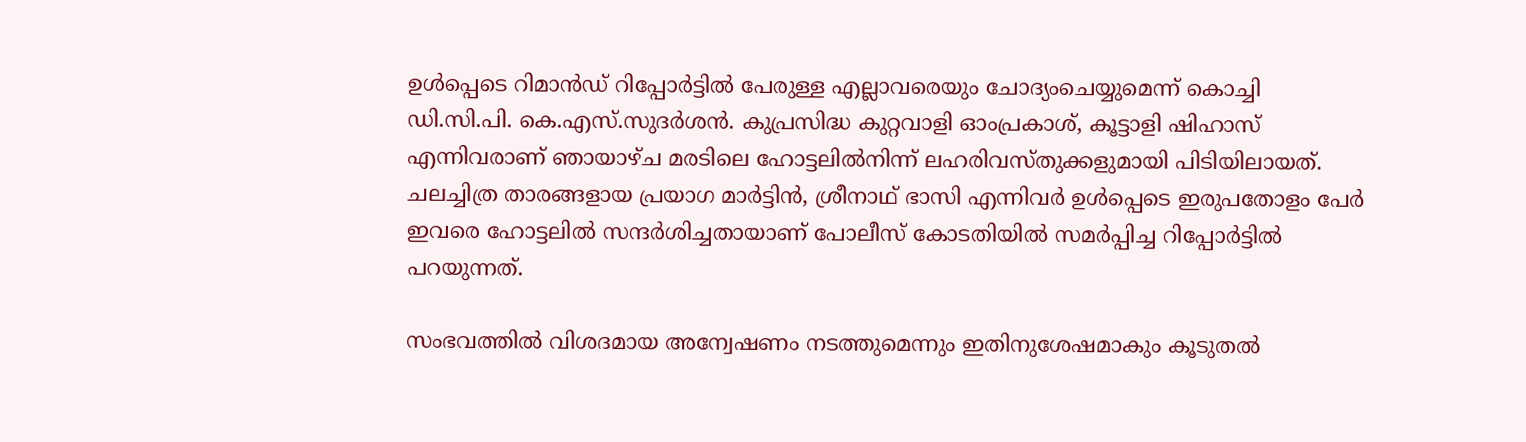ഉൾപ്പെടെ റിമാൻഡ് റിപ്പോർട്ടിൽ പേരുള്ള എല്ലാവരെയും ചോദ്യംചെയ്യുമെന്ന് കൊച്ചി ഡി.സി.പി. കെ.എസ്.സുദർശൻ. കുപ്രസിദ്ധ കുറ്റവാളി ഓംപ്രകാശ്, കൂട്ടാളി ഷിഹാസ് എന്നിവരാണ് ഞായാഴ്ച മരടിലെ ഹോട്ടലിൽനിന്ന് ലഹരിവസ്തുക്കളുമായി പിടിയിലായത്. ചലച്ചിത്ര താരങ്ങളായ പ്രയാഗ മാർട്ടിൻ, ശ്രീനാഥ് ഭാസി എന്നിവർ ഉൾപ്പെടെ ഇരുപതോളം പേർ ഇവരെ ഹോട്ടലിൽ സന്ദർശിച്ചതായാണ് പോലീസ് കോടതിയിൽ സമർപ്പിച്ച റിപ്പോർട്ടിൽ പറയുന്നത്.

സംഭവത്തിൽ വിശദമായ അന്വേഷണം നടത്തുമെന്നും ഇതിനുശേഷമാകും കൂടുതൽ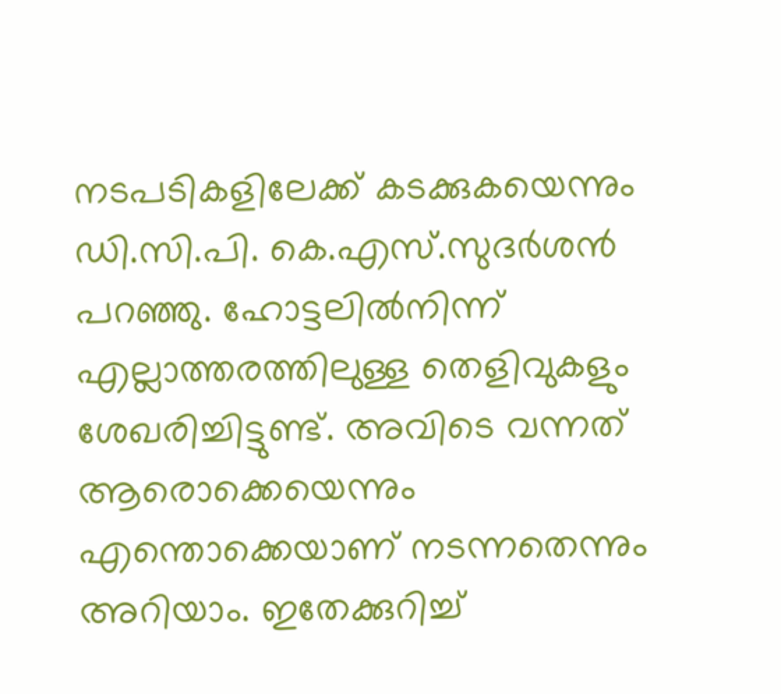നടപടികളിലേക്ക് കടക്കുകയെന്നും ഡി.സി.പി. കെ.എസ്.സുദർശൻ പറഞ്ഞു. ഹോട്ടലിൽനിന്ന് എല്ലാത്തരത്തിലുള്ള തെളിവുകളും ശേഖരിച്ചിട്ടുണ്ട്. അ‌വിടെ വന്നത് ആരൊക്കെയെന്നും എന്തൊക്കെയാണ് നടന്നതെന്നും അ‌റിയാം. ഇതേക്കുറിച്ച്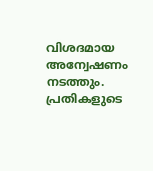വിശദമായ അന്വേഷണം നടത്തും. പ്രതികളുടെ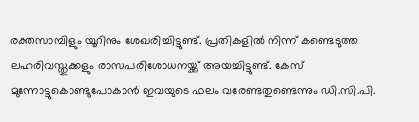രക്തസാമ്പിളും യൂറിനും ശേഖരിച്ചിട്ടുണ്ട്. പ്രതികളിൽ നിന്ന് കണ്ടെടുത്ത ലഹരിവസ്തുക്കളും രാസപരിശോധനയ്ക്ക് അ‌യച്ചിട്ടുണ്ട്. കേസ് മുന്നോട്ടുകൊണ്ടുപോകാൻ ഇവയുടെ ഫലം വരേണ്ടതുണ്ടെന്നും ഡി.സി.പി.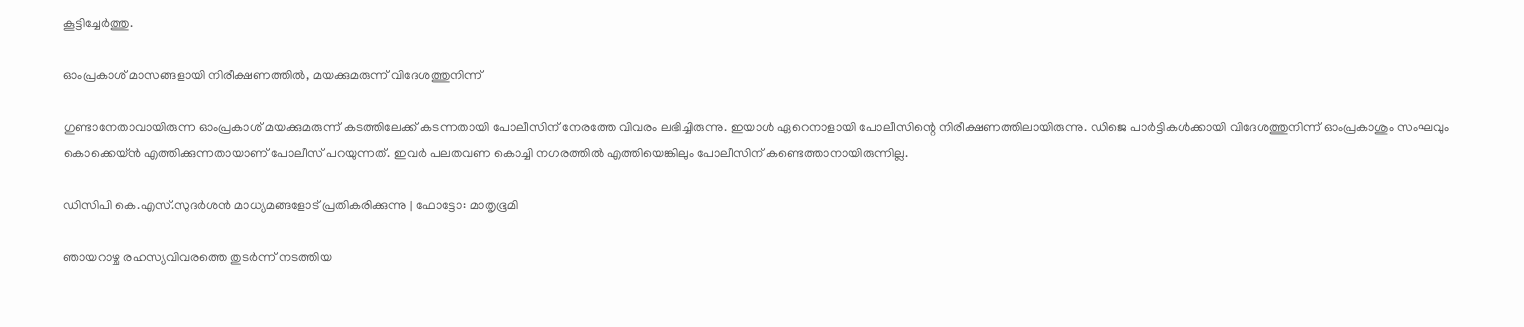കൂട്ടിച്ചേർത്തു.

ഓംപ്രകാശ് മാസങ്ങളായി നിരീക്ഷണത്തിൽ, മയക്കുമരുന്ന് വിദേശത്തുനിന്ന്

ഗുണ്ടാനേതാവായിരുന്ന ഓംപ്രകാശ് മയക്കുമരുന്ന് കടത്തിലേക്ക് കടന്നതായി പോലീസിന് നേരത്തേ വിവരം ലഭിച്ചിരുന്നു. ഇയാൾ ഏറെനാളായി പോലീസിന്റെ നിരീക്ഷണത്തിലായിരുന്നു. ഡിജെ പാർട്ടികൾക്കായി വിദേശത്തുനിന്ന് ഓംപ്രകാശും സംഘവും കൊക്കെയ്ൻ എത്തിക്കുന്നതായാണ് പോലീസ് പറയുന്നത്. ഇവർ പലതവണ കൊച്ചി നഗരത്തിൽ എത്തിയെങ്കിലും പോലീസിന് കണ്ടെത്താനായിരുന്നില്ല.

ഡിസിപി കെ.എസ്.സുദർശൻ മാധ്യമങ്ങളോട് പ്രതികരിക്കുന്നു | ഫോട്ടോ: മാതൃഭൂമി

ഞായറാഴ്ച രഹസ്യവിവരത്തെ തുടർന്ന് നടത്തിയ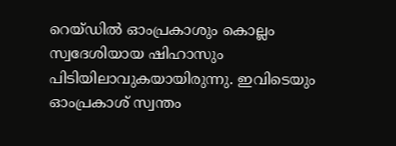റെയ്ഡിൽ ഓംപ്രകാശും കൊല്ലം സ്വദേശിയായ ഷിഹാസും പിടിയിലാവുകയായിരുന്നു. ഇവിടെയും ഓംപ്രകാശ് സ്വന്തം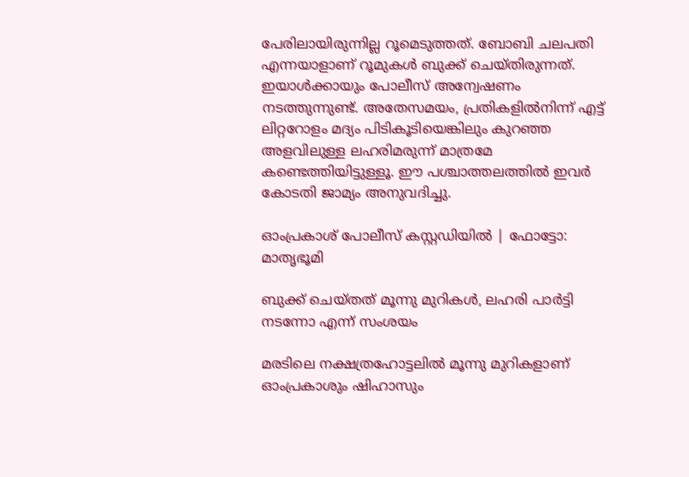പേരിലായിരുന്നില്ല റൂമെടുത്തത്. ബോബി ചലപതി എന്നയാളാണ് റൂമുകൾ ബുക്ക് ചെയ്തിരുന്നത്. ഇയാൾക്കായും പോലീസ് അന്വേഷണം നടത്തുന്നുണ്ട്. അതേസമയം, പ്രതികളിൽനിന്ന് എട്ട് ലിറ്ററോളം മദ്യം പിടികൂടിയെങ്കിലും കുറഞ്ഞ അ‌ളവിലുള്ള ലഹരിമരുന്ന് മാത്രമേ കണ്ടെത്തിയിട്ടുള്ളൂ. ഈ പശ്ചാത്തലത്തിൽ ഇവർ കോടതി ജാമ്യം അ‌നുവദിച്ചു.

ഓംപ്രകാശ് പോലീസ് കസ്റ്റഡിയിൽ | ഫോട്ടോ: മാതൃഭൂമി

ബുക്ക് ചെയ്തത് മൂന്നു മുറികൾ, ലഹരി പാർട്ടി നടന്നോ എന്ന് സംശയം

മരടിലെ നക്ഷത്രഹോട്ടലിൽ മൂന്നു മുറികളാണ് ഓംപ്രകാശും ഷിഹാസും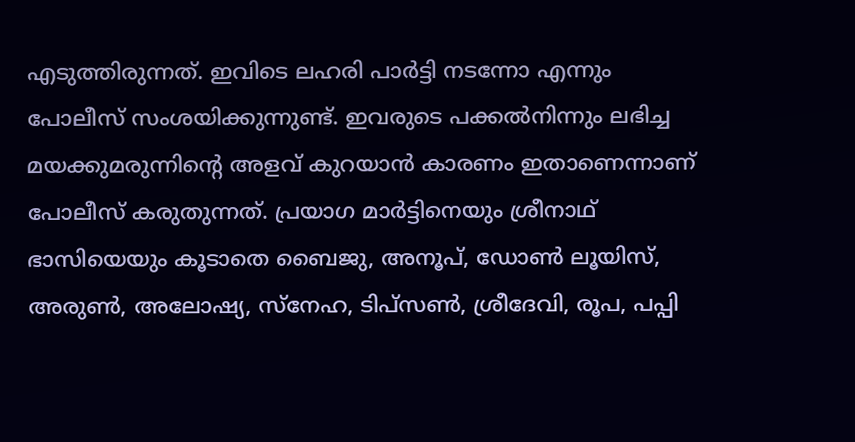എടുത്തിരുന്നത്. ഇവിടെ ലഹരി പാർട്ടി നടന്നോ എന്നും പോലീസ് സംശയിക്കുന്നുണ്ട്. ഇവരുടെ പക്കൽനിന്നും ലഭിച്ച മയക്കുമരുന്നിന്റെ അ‌ളവ് കുറയാൻ കാരണം ഇതാണെന്നാണ് പോലീസ് കരുതുന്നത്. പ്രയാഗ മാർട്ടിനെയും ശ്രീനാഥ് ഭാസിയെയും കൂടാതെ ബൈജു, അനൂപ്, ഡോണ്‍ ലൂയിസ്, അരുണ്‍, അലോഷ്യ, സ്‌നേഹ, ടിപ്‌സണ്‍, ശ്രീദേവി, രൂപ, പപ്പി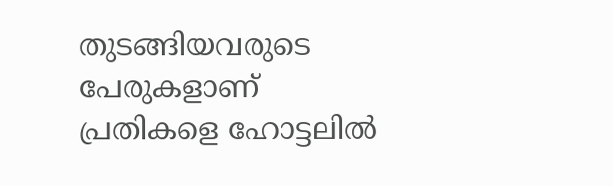തുടങ്ങിയവരുടെ പേരുകളാണ് പ്രതികളെ ഹോട്ടലിൽ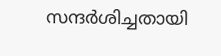സന്ദർശിച്ചതായി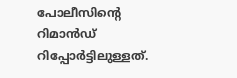പോലീസിന്റെ റിമാൻഡ് റിപ്പോർട്ടിലുള്ളത്.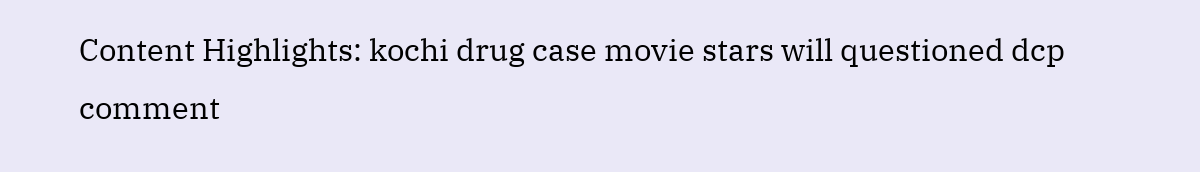Content Highlights: kochi drug case movie stars will questioned dcp comment